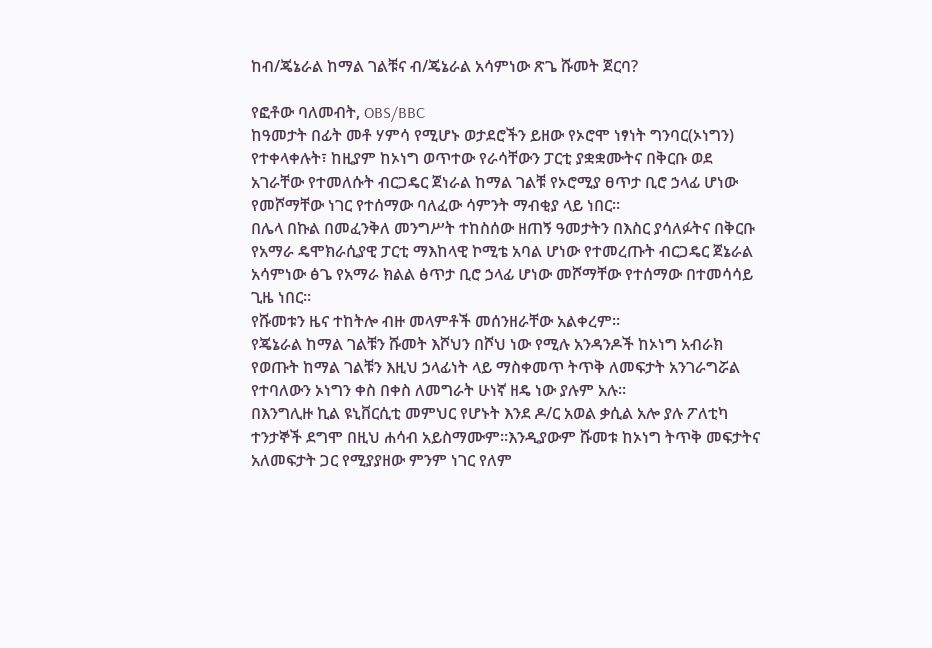ከብ/ጄኔራል ከማል ገልቹና ብ/ጄኔራል አሳምነው ጽጌ ሹመት ጀርባ?

የፎቶው ባለመብት, OBS/BBC
ከዓመታት በፊት መቶ ሃምሳ የሚሆኑ ወታደሮችን ይዘው የኦሮሞ ነፃነት ግንባር(ኦነግን) የተቀላቀሉት፣ ከዚያም ከኦነግ ወጥተው የራሳቸውን ፓርቲ ያቋቋሙትና በቅርቡ ወደ አገራቸው የተመለሱት ብርጋዴር ጀነራል ከማል ገልቹ የኦሮሚያ ፀጥታ ቢሮ ኃላፊ ሆነው የመሾማቸው ነገር የተሰማው ባለፈው ሳምንት ማብቂያ ላይ ነበር።
በሌላ በኩል በመፈንቅለ መንግሥት ተከስሰው ዘጠኝ ዓመታትን በእስር ያሳለፉትና በቅርቡ የአማራ ዴሞክራሲያዊ ፓርቲ ማእከላዊ ኮሚቴ አባል ሆነው የተመረጡት ብርጋዴር ጀኔራል አሳምነው ፅጌ የአማራ ክልል ፅጥታ ቢሮ ኃላፊ ሆነው መሾማቸው የተሰማው በተመሳሳይ ጊዜ ነበር።
የሹመቱን ዜና ተከትሎ ብዙ መላምቶች መሰንዘራቸው አልቀረም።
የጄኔራል ከማል ገልቹን ሹመት እሾህን በሾህ ነው የሚሉ አንዳንዶች ከኦነግ አብራክ የወጡት ከማል ገልቹን እዚህ ኃላፊነት ላይ ማስቀመጥ ትጥቅ ለመፍታት አንገራግሯል የተባለውን ኦነግን ቀስ በቀስ ለመግራት ሁነኛ ዘዴ ነው ያሉም አሉ።
በእንግሊዙ ኪል ዩኒቨርሲቲ መምህር የሆኑት እንደ ዶ/ር አወል ቃሲል አሎ ያሉ ፖለቲካ ተንታኞች ደግሞ በዚህ ሐሳብ አይስማሙም።እንዲያውም ሹመቱ ከኦነግ ትጥቅ መፍታትና አለመፍታት ጋር የሚያያዘው ምንም ነገር የለም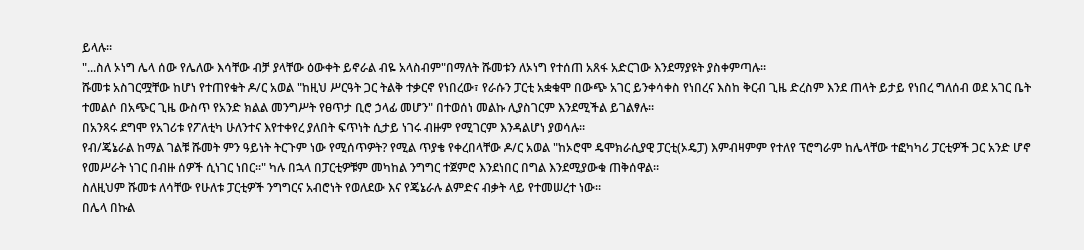ይላሉ።
"...ስለ ኦነግ ሌላ ሰው የሌለው እሳቸው ብቻ ያላቸው ዕውቀት ይኖራል ብዬ አላስብም"በማለት ሹመቱን ለኦነግ የተሰጠ አጸፋ አድርገው እንደማያዩት ያስቀምጣሉ።
ሹመቱ አስገርሟቸው ከሆነ የተጠየቁት ዶ/ር አወል "ከዚህ ሥርዓት ጋር ትልቅ ተቃርኖ የነበረው፣ የራሱን ፓርቲ አቋቁሞ በውጭ አገር ይንቀሳቀስ የነበረና እስከ ቅርብ ጊዜ ድረስም እንደ ጠላት ይታይ የነበረ ግለሰብ ወደ አገር ቤት ተመልሶ በአጭር ጊዜ ውስጥ የአንድ ክልል መንግሥት የፀጥታ ቢሮ ኃላፊ መሆን" በተወሰነ መልኩ ሊያስገርም እንደሚችል ይገልፃሉ።
በአንጻሩ ደግሞ የአገሪቱ የፖለቲካ ሁለንተና እየተቀየረ ያለበት ፍጥነት ሲታይ ነገሩ ብዙም የሚገርም እንዳልሆነ ያወሳሉ።
የብ/ጄኔራል ከማል ገልቹ ሹመት ምን ዓይነት ትርጉም ነው የሚሰጥዎት? የሚል ጥያቄ የቀረበላቸው ዶ/ር አወል "ከኦሮሞ ዴሞክራሲያዊ ፓርቲ(ኦዴፓ) እምብዛምም የተለየ ፕሮግራም ከሌላቸው ተፎካካሪ ፓርቲዎች ጋር አንድ ሆኖ የመሥራት ነገር በብዙ ሰዎች ሲነገር ነበር።" ካሉ በኋላ በፓርቲዎቹም መካከል ንግግር ተጀምሮ እንደነበር በግል እንደሚያውቁ ጠቅሰዋል።
ስለዚህም ሹመቱ ለሳቸው የሁለቱ ፓርቲዎች ንግግርና አብሮነት የወለደው እና የጄኔራሉ ልምድና ብቃት ላይ የተመሠረተ ነው።
በሌላ በኩል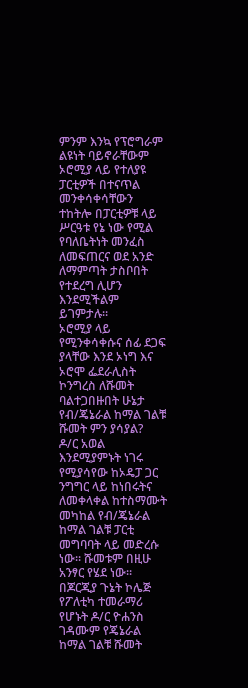ምንም እንኳ የፕሮግራም ልዩነት ባይኖራቸውም ኦሮሚያ ላይ የተለያዩ ፓርቲዎች በተናጥል መንቀሳቀሳቸውን ተከትሎ በፓርቲዎቹ ላይ ሥርዓቱ የኔ ነው የሚል የባለቤትነት መንፈስ ለመፍጠርና ወደ አንድ ለማምጣት ታስቦበት የተደረግ ሊሆን እንደሚችልም ይገምታሉ።
ኦሮሚያ ላይ የሚንቀሳቀሱና ሰፊ ደጋፍ ያላቸው እንደ ኦነግ እና ኦሮሞ ፌደራሊስት ኮንግረስ ለሹመት ባልተጋበዙበት ሁኔታ የብ/ጄኔራል ከማል ገልቹ ሹመት ምን ያሳያል?
ዶ/ር አወል እንደሚያምኑት ነገሩ የሚያሳየው ከኦዴፓ ጋር ንግግር ላይ ከነበሩትና ለመቀላቀል ከተስማሙት መካከል የብ/ጄኔራል ከማል ገልቹ ፓርቲ መግባባት ላይ መድረሱ ነው። ሹመቱም በዚሁ አንፃር የሄደ ነው።
በጆርጂያ ጉኔት ኮሌጅ የፖለቲካ ተመራማሪ የሆኑት ዶ/ር ዮሐንስ ገዳሙም የጄኔራል ከማል ገልቹ ሹመት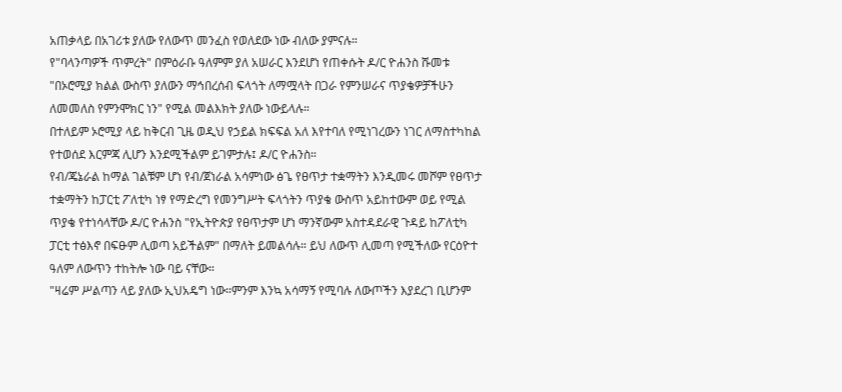አጠቃላይ በአገሪቱ ያለው የለውጥ መንፈስ የወለደው ነው ብለው ያምናሉ።
የ"ባላንጣዎች ጥምረት" በምዕራቡ ዓለምም ያለ አሠራር እንደሆነ የጠቀሱት ዶ/ር ዮሐንስ ሹመቱ "በኦሮሚያ ክልል ውስጥ ያለውን ማኅበረሰብ ፍላጎት ለማሟላት በጋራ የምንሠራና ጥያቄዎቻችሁን ለመመለስ የምንሞክር ነን" የሚል መልእክት ያለው ነውይላሉ።
በተለይም ኦሮሚያ ላይ ከቅርብ ጊዜ ወዲህ የኃይል ክፍፍል አለ እየተባለ የሚነገረውን ነገር ለማስተካከል የተወሰደ እርምጃ ሊሆን እንደሚችልም ይገምታሉ፤ ዶ/ር ዮሐንስ።
የብ/ጄኔራል ከማል ገልቹም ሆነ የብ/ጀነራል አሳምነው ፅጌ የፀጥታ ተቋማትን እንዲመሩ መሾም የፀጥታ ተቋማትን ከፓርቲ ፖለቲካ ነፃ የማድረግ የመንግሥት ፍላጎትን ጥያቄ ውስጥ አይከተውም ወይ የሚል ጥያቄ የተነሳላቸው ዶ/ር ዮሐንስ "የኢትዮጵያ የፀጥታም ሆነ ማንኛውም አስተዳደራዊ ጉዳይ ከፖለቲካ ፓርቲ ተፅእኖ በፍፁም ሊወጣ አይችልም" በማለት ይመልሳሉ። ይህ ለውጥ ሊመጣ የሚችለው የርዕዮተ ዓለም ለውጥን ተከትሎ ነው ባይ ናቸው።
"ዛሬም ሥልጣን ላይ ያለው ኢህአዴግ ነው።ምንም እንኳ አሳማኝ የሚባሉ ለውጦችን እያደረገ ቢሆንም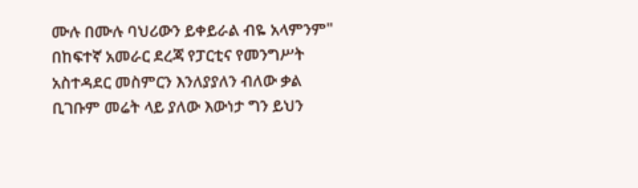ሙሉ በሙሉ ባህሪውን ይቀይራል ብዬ አላምንም"
በከፍተኛ አመራር ደረጃ የፓርቲና የመንግሥት አስተዳደር መስምርን እንለያያለን ብለው ቃል ቢገቡም መሬት ላይ ያለው እውነታ ግን ይህን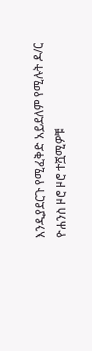እንዲያደርጉ የሚፈቅድ አይደለም የሚሉት ዶ/ር ዮሐንስ ዞሮ ዞሮ ተሿሚዎቹ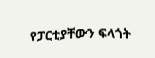የፓርቲያቸውን ፍላጎት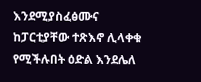እንደሚያስፈፅሙና ከፓርቲያቸው ተጽእኖ ሊላቀቁ የሚችሉበት ዕድል እንደሌለ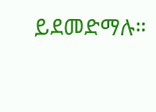ይደመድማሉ።